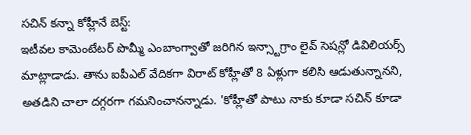సచిన్ కన్నా కోహ్లీనే బెస్ట్:
ఇటీవల కామెంటేటర్ పొమ్మీ ఎంబాంగ్వాతో జరిగిన ఇన్స్టాగ్రాం లైవ్ సెషన్లో డివిలియర్స్ మాట్లాడాడు. తాను ఐపీఎల్ వేదికగా విరాట్ కోహ్లీతో 8 ఏళ్లుగా కలిసి ఆడుతున్నానని, అతడిని చాలా దగ్గరగా గమనించానన్నాడు. 'కోహ్లీతో పాటు నాకు కూడా సచిన్ కూడా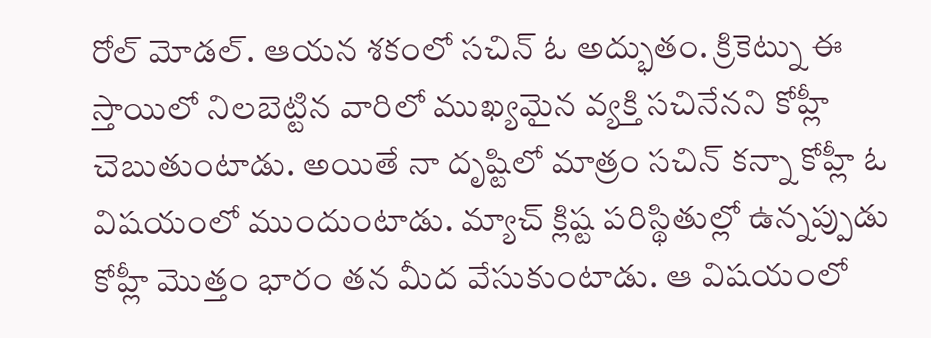రోల్ మోడల్. ఆయన శకంలో సచిన్ ఓ అద్భుతం. క్రికెట్ను ఈ స్తాయిలో నిలబెట్టిన వారిలో ముఖ్యమైన వ్యక్తి సచినేనని కోహ్లీ చెబుతుంటాడు. అయితే నా దృష్టిలో మాత్రం సచిన్ కన్నా కోహ్లీ ఓ విషయంలో ముందుంటాడు. మ్యాచ్ క్లిష్ట పరిస్థితుల్లో ఉన్నప్పుడు కోహ్లీ మొత్తం భారం తన మీద వేసుకుంటాడు. ఆ విషయంలో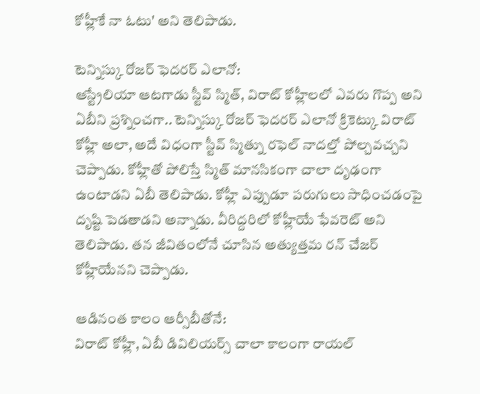కోహ్లీకే నా ఓటు' అని తెలిపాడు.

టెన్నిస్కు రోజర్ ఫెదరర్ ఎలానో:
ఆస్ట్రేలియా ఆటగాడు స్టీవ్ స్మిత్, విరాట్ కోహ్లీలలో ఎవరు గొప్ప అని ఏబీని ప్రశ్నించగా.. టెన్నిస్కు రోజర్ ఫెదరర్ ఎలానో క్రికెట్కు విరాట్ కోహ్లీ అలా, అదే విధంగా స్టీవ్ స్మిత్ను రఫెల్ నాదల్తో పోల్చవచ్చని చెప్పాడు. కోహ్లీతో పోలిస్తే స్మిత్ మానసికంగా చాలా దృఢంగా ఉంటాడని ఏబీ తెలిపాడు. కోహ్లీ ఎప్పుడూ పరుగులు సాధించడంపై దృష్టి పెడతాడని అన్నాడు. వీరిద్దరిలో కోహ్లీయే ఫేవరెట్ అని తెలిపాడు. తన జీవితంలోనే చూసిన అత్యుత్తమ రన్ చేజర్ కోహ్లీయేనని చెప్పాడు.

ఆడినంత కాలం ఆర్సీబీతోనే:
విరాట్ కోహ్లీ, ఏబీ డివిలియర్స్ చాలా కాలంగా రాయల్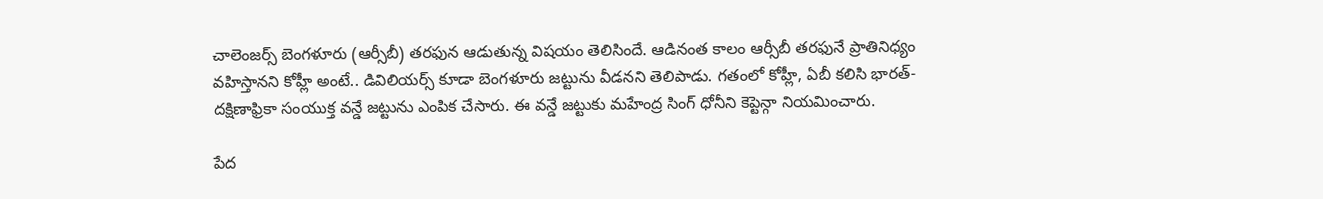చాలెంజర్స్ బెంగళూరు (ఆర్సీబీ) తరఫున ఆడుతున్న విషయం తెలిసిందే. ఆడినంత కాలం ఆర్సీబీ తరఫునే ప్రాతినిధ్యం వహిస్తానని కోహ్లీ అంటే.. డివిలియర్స్ కూడా బెంగళూరు జట్టును వీడనని తెలిపాడు. గతంలో కోహ్లీ, ఏబీ కలిసి భారత్-దక్షిణాఫ్రికా సంయుక్త వన్డే జట్టును ఎంపిక చేసారు. ఈ వన్డే జట్టుకు మహేంద్ర సింగ్ ధోనీని కెప్టెన్గా నియమించారు.

పేద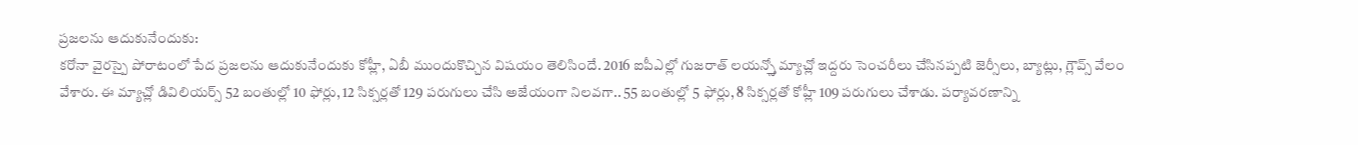ప్రజలను ఆదుకునేందుకు:
కరోనా వైరస్పై పోరాటంలో పేద ప్రజలను ఆదుకునేందుకు కోహ్లీ, ఏబీ ముందుకొచ్చిన విషయం తెలిసిందే. 2016 ఐపీఎల్లో గుజరాత్ లయన్స్తో మ్యాచ్లో ఇద్దరు సెంచరీలు చేసినప్పటి జెర్సీలు, బ్యాట్లు, గ్లౌవ్స్ వేలం వేశారు. ఈ మ్యాచ్లో డివిలియర్స్ 52 బంతుల్లో 10 ఫోర్లు, 12 సిక్సర్లతో 129 పరుగులు చేసి అజేయంగా నిలవగా.. 55 బంతుల్లో 5 ఫోర్లు, 8 సిక్సర్లతో కోహ్లీ 109 పరుగులు చేశాడు. పర్యావరణాన్ని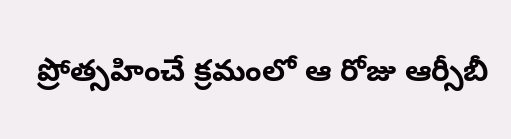ప్రోత్సహించే క్రమంలో ఆ రోజు ఆర్సీబీ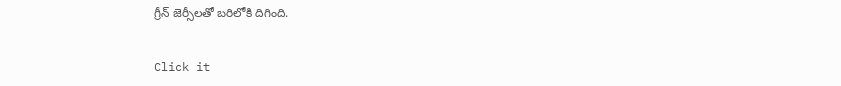గ్రీన్ జెర్సీలతో బరిలోకి దిగింది.


Click it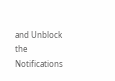and Unblock the Notifications